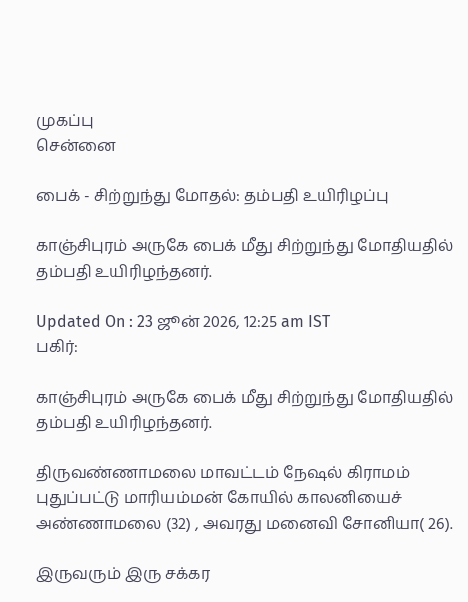முகப்பு
சென்னை

பைக் - சிற்றுந்து மோதல்: தம்பதி உயிரிழப்பு

காஞ்சிபுரம் அருகே பைக் மீது சிற்றுந்து மோதியதில் தம்பதி உயிரிழந்தனர்.

Updated On : 23 ஜூன் 2026, 12:25 am IST
பகிர்:

காஞ்சிபுரம் அருகே பைக் மீது சிற்றுந்து மோதியதில் தம்பதி உயிரிழந்தனர்.

திருவண்ணாமலை மாவட்டம் நேஷல் கிராமம் புதுப்பட்டு மாரியம்மன் கோயில் காலனியைச் அண்ணாமலை (32) , அவரது மனைவி சோனியா( 26).

இருவரும் இரு சக்கர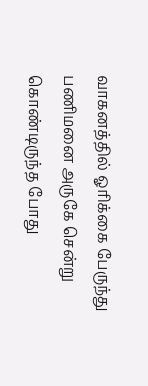வாகனத்தில் ஓரிக்கை பேருந்து பணிமனை அருகே சென்று கொண்டிருந்த போது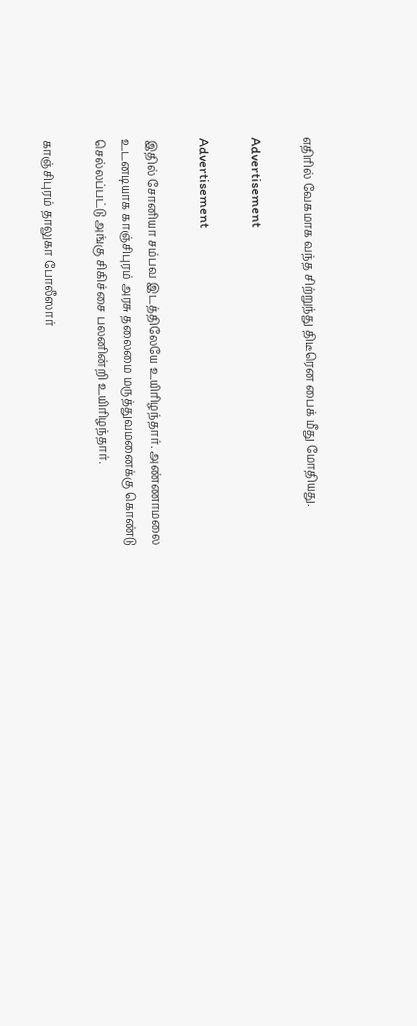எதிரில் வேகமாக வந்த சிற்றுந்து திடீரென பைக் மீது மோதியது.

Advertisement

Advertisement

இதில் சோனியா சம்பவ இடத்திலேயே உயிரிழந்தார். அண்ணாமலை உடனடியாக காஞ்சிபுரம் அரசு தலைமை மருத்துவமனைக்கு கொண்டு செல்லப்பட்டு அங்கு சிகிச்சை பலனின்றி உயிரிழந்தார்.

காஞ்சிபுரம் தாலுகா போலீஸார்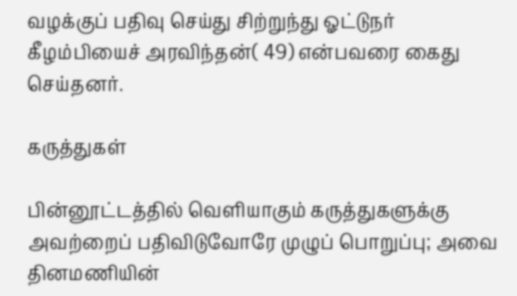வழக்குப் பதிவு செய்து சிற்றுந்து ஓட்டுநர் கீழம்பியைச் அரவிந்தன்( 49) என்பவரை கைது செய்தனர்.

கருத்துகள்

பின்னூட்டத்தில் வெளியாகும் கருத்துகளுக்கு அவற்றைப் பதிவிடுவோரே முழுப் பொறுப்பு; அவை தினமணியின்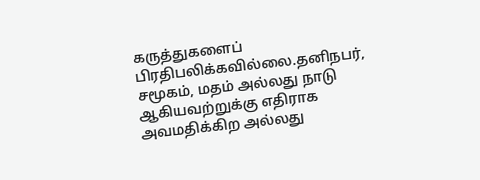கருத்துகளைப் பிரதிபலிக்கவில்லை.தனிநபர், சமூகம், மதம் அல்லது நாடு ஆகியவற்றுக்கு எதிராக அவமதிக்கிற அல்லது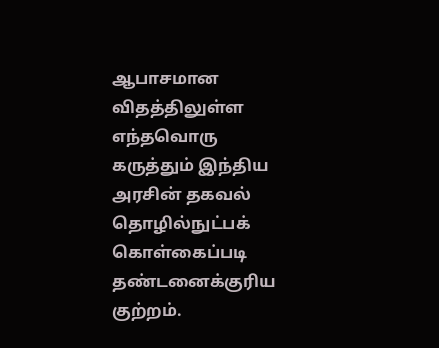ஆபாசமான விதத்திலுள்ள எந்தவொரு கருத்தும் இந்திய அரசின் தகவல் தொழில்நுட்பக் கொள்கைப்படி தண்டனைக்குரிய குற்றம்.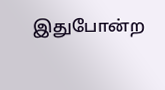இதுபோன்ற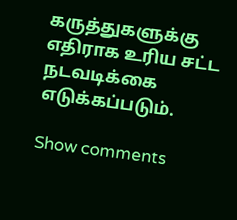கருத்துகளுக்கு எதிராக உரிய சட்ட நடவடிக்கை எடுக்கப்படும்.

Show comments